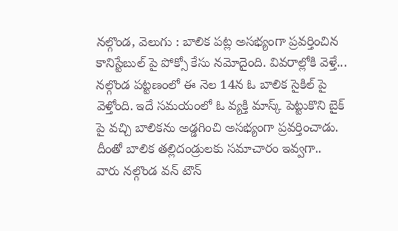నల్గొండ, వెలుగు : బాలిక పట్ల అసభ్యంగా ప్రవర్తించిన కానిస్టేబుల్ పై పోక్సో కేసు నమోదైంది. వివరాల్లోకి వెళ్తే... నల్గొండ పట్టణంలో ఈ నెల 14న ఓ బాలిక సైకిల్ పై వెళ్తోంది. ఇదే సమయంలో ఓ వ్యక్తి మాస్క్ పెట్టుకొని బైక్ పై వచ్చి బాలికను అడ్డగించి అసభ్యంగా ప్రవర్తించాడు. దీంతో బాలిక తల్లిదండ్రులకు సమాచారం ఇవ్వగా.. వారు నల్గొండ వన్ టౌన్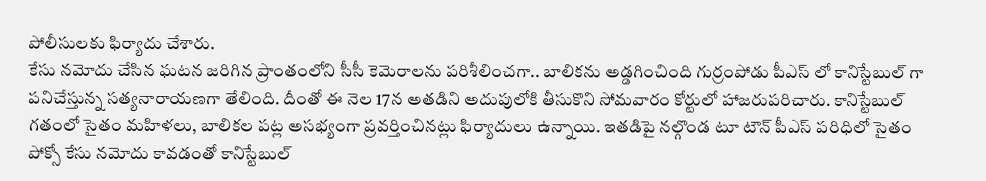పోలీసులకు ఫిర్యాదు చేశారు.
కేసు నమోదు చేసిన ఘటన జరిగిన ప్రాంతంలోని సీసీ కెమెరాలను పరిశీలించగా.. బాలికను అడ్డగించింది గుర్రంపోడు పీఎస్ లో కానిస్టేబుల్ గా పనిచేస్తున్న సత్యనారాయణగా తేలింది. దీంతో ఈ నెల 17న అతడిని అదుపులోకి తీసుకొని సోమవారం కోర్టులో హాజరుపరిచారు. కానిస్టేబుల్ గతంలో సైతం మహిళలు, బాలికల పట్ల అసభ్యంగా ప్రవర్తించినట్లు ఫిర్యాదులు ఉన్నాయి. ఇతడిపై నల్గొండ టూ టౌన్ పీఎస్ పరిధిలో సైతం పోక్సో కేసు నమోదు కావడంతో కానిస్టేబుల్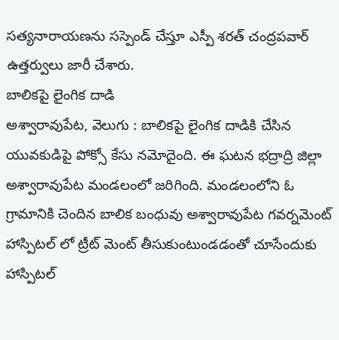సత్యనారాయణను సస్పెండ్ చేస్తూ ఎస్పీ శరత్ చంద్రపవార్ ఉత్తర్వులు జారీ చేశారు.
బాలికపై లైంగిక దాడి
అశ్వారావుపేట, వెలుగు : బాలికపై లైంగిక దాడికి చేసిన యువకుడిపై పోక్సో కేసు నమోదైంది. ఈ ఘటన భద్రాద్రి జిల్లా అశ్వారావుపేట మండలంలో జరిగింది. మండలంలోని ఓ గ్రామానికి చెందిన బాలిక బంధువు అశ్వారావుపేట గవర్నమెంట్ హాస్పిటల్ లో ట్రీట్ మెంట్ తీసుకుంటుండడంతో చూసేందుకు హాస్పిటల్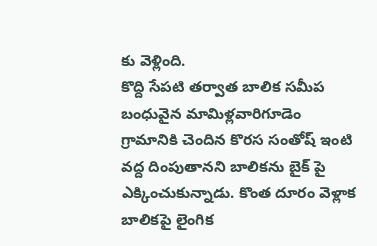కు వెళ్లింది.
కొద్ది సేపటి తర్వాత బాలిక సమీప బంధువైన మామిళ్లవారిగూడెం గ్రామానికి చెందిన కొరస సంతోష్ ఇంటి వద్ద దింపుతానని బాలికను బైక్ పై ఎక్కించుకున్నాడు. కొంత దూరం వెళ్లాక బాలికపై లైంగిక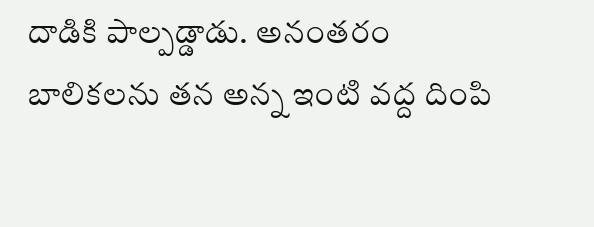దాడికి పాల్పడ్డాడు. అనంతరం బాలికలను తన అన్న ఇంటి వద్ద దింపి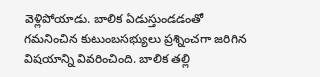వెళ్లిపోయాడు. బాలిక ఏడుస్తుండడంతో గమనించిన కుటుంబసభ్యులు ప్రశ్నించగా జరిగిన విషయాన్ని వివరించింది. బాలిక తల్లి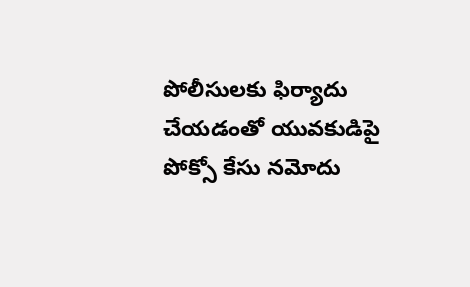పోలీసులకు ఫిర్యాదు చేయడంతో యువకుడిపై పోక్సో కేసు నమోదు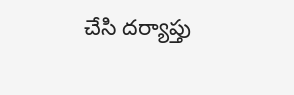చేసి దర్యాప్తు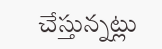చేస్తున్నట్లు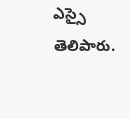ఎస్సై తెలిపారు.